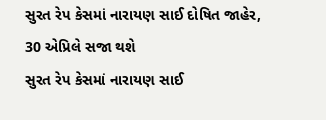સુરત રેપ કેસમાં નારાયણ સાઈ દોષિત જાહેર, 30 એપ્રિલે સજા થશે
સુરત રેપ કેસમાં નારાયણ સાઈ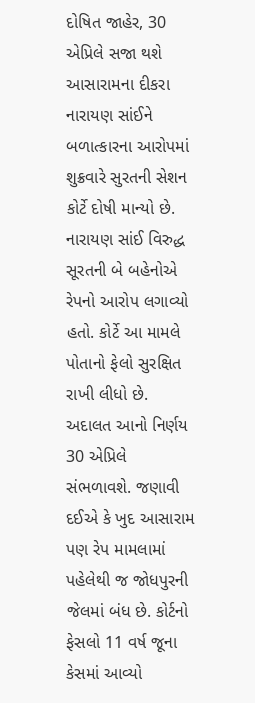દોષિત જાહેર, 30 એપ્રિલે સજા થશે
આસારામના દીકરા નારાયણ સાંઈને બળાત્કારના આરોપમાં શુક્રવારે સુરતની સેશન કોર્ટે દોષી માન્યો છે. નારાયણ સાંઈ વિરુદ્ધ સૂરતની બે બહેનોએ રેપનો આરોપ લગાવ્યો હતો. કોર્ટે આ મામલે પોતાનો ફેલો સુરક્ષિત રાખી લીધો છે. અદાલત આનો નિર્ણય 30 એપ્રિલે સંભળાવશે. જણાવી દઈએ કે ખુદ આસારામ પણ રેપ મામલામાં પહેલેથી જ જોધપુરની જેલમાં બંધ છે. કોર્ટનો ફેસલો 11 વર્ષ જૂના કેસમાં આવ્યો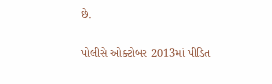છે.

પોલીસે ઓક્ટોબર 2013માં પીડિત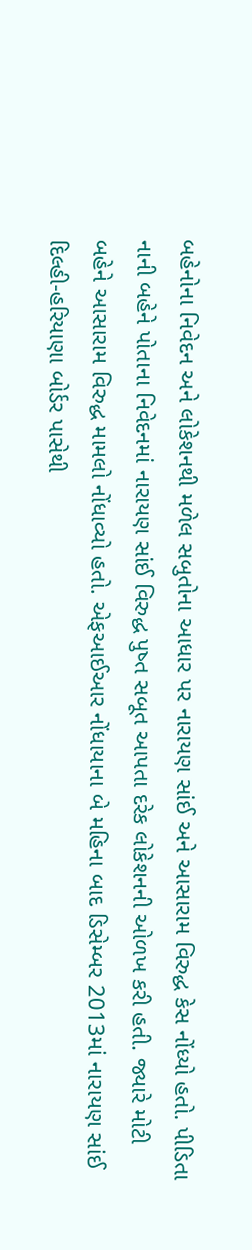બહેનોના નિવેદન અને લોકેશનથી મળેલ સબુતોના આધાર પર નારાયણ સાંઈ અને આસારામ વિરુદ્ધ કેસ નોંધ્યો હતો. પીડિતા નાની બહેને પોતાના નિવેદનમાં નારાયણ સાંઈ વિરુદ્ધ પુષ્ત સબૂત આપતા દરેક લોકેશનની ઓળખ કરી હતી. જ્યારે મોટી બહેને આસારામ વિરુદ્ધ મામલો નોંધાવ્યો હતો. એફઆઈઆર નોંધાયાના બે મહિના બાદ ડિસેમ્બર 2013માં નારાયણ સાંઈ દિલ્હી-હરિયાણા બોર્ડર પાસેથી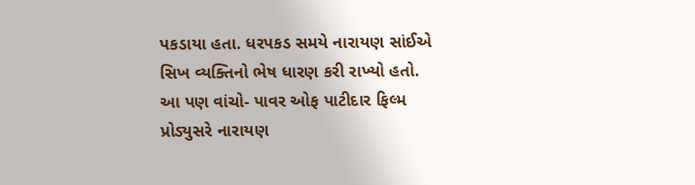પકડાયા હતા. ધરપકડ સમયે નારાયણ સાંઈએ સિખ વ્યક્તિનો ભેષ ધારણ કરી રાખ્યો હતો.
આ પણ વાંચો- પાવર ઓફ પાટીદાર ફિલ્મ પ્રોડ્યુસરે નારાયણ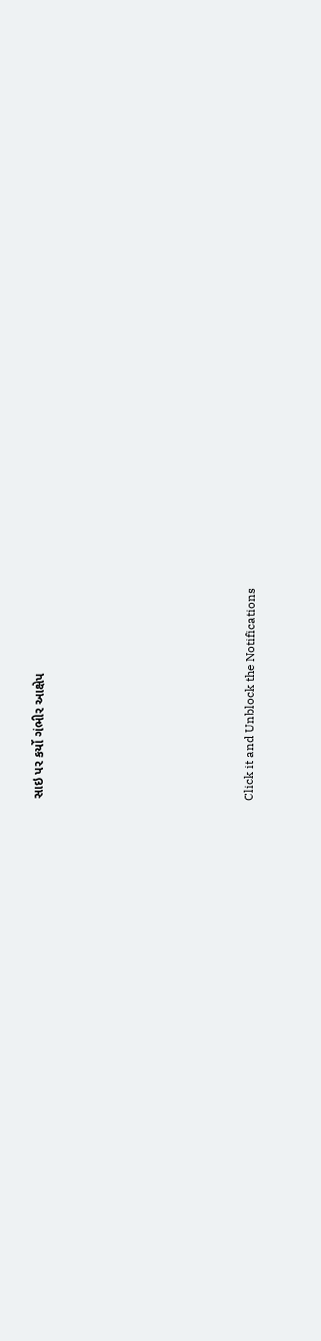સાઇ પર કર્યો ગંભીર આક્ષેપ












Click it and Unblock the Notifications